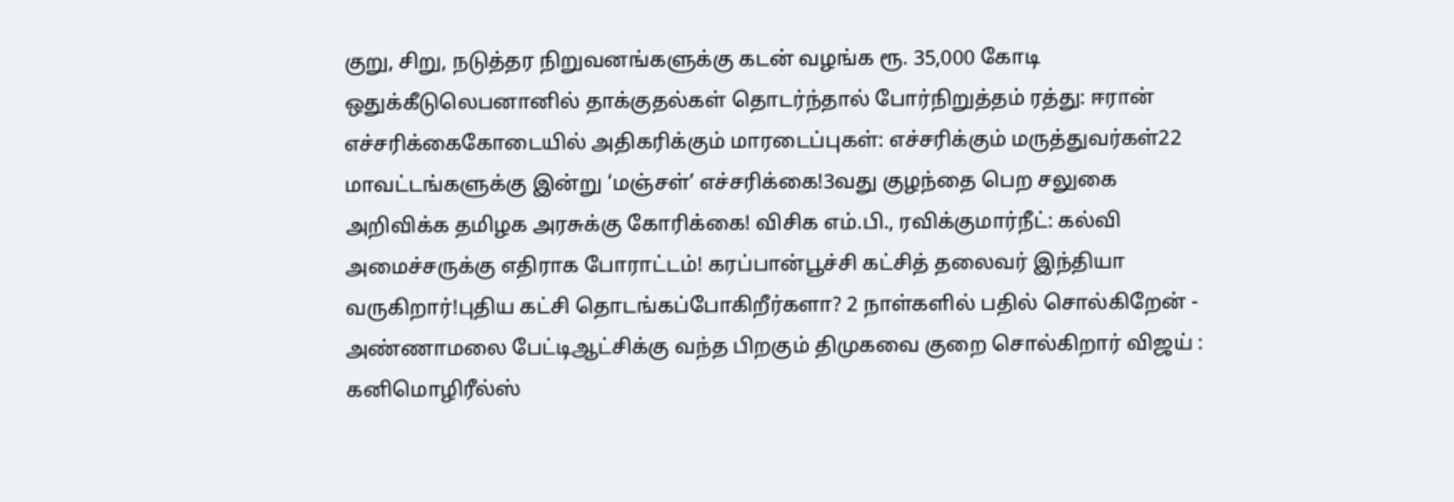குறு, சிறு, நடுத்தர நிறுவனங்களுக்கு கடன் வழங்க ரூ. 35,000 கோடி ஒதுக்கீடுலெபனானில் தாக்குதல்கள் தொடர்ந்தால் போர்நிறுத்தம் ரத்து: ஈரான் எச்சரிக்கைகோடையில் அதிகரிக்கும் மாரடைப்புகள்: எச்சரிக்கும் மருத்துவர்கள்22 மாவட்டங்களுக்கு இன்று ‘மஞ்சள்’ எச்சரிக்கை!3வது குழந்தை பெற சலுகை அறிவிக்க தமிழக அரசுக்கு கோரிக்கை! விசிக எம்.பி., ரவிக்குமார்நீட்: கல்வி அமைச்சருக்கு எதிராக போராட்டம்! கரப்பான்பூச்சி கட்சித் தலைவர் இந்தியா வருகிறார்!புதிய கட்சி தொடங்கப்போகிறீர்களா? 2 நாள்களில் பதில் சொல்கிறேன் - அண்ணாமலை பேட்டிஆட்சிக்கு வந்த பிறகும் திமுகவை குறை சொல்கிறார் விஜய் : கனிமொழிரீல்ஸ்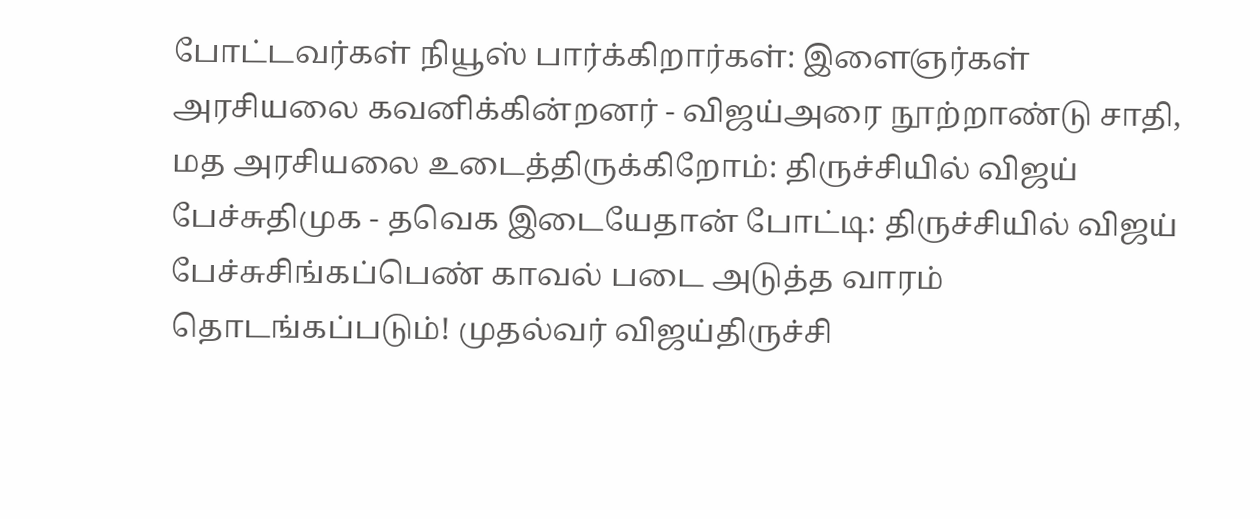போட்டவர்கள் நியூஸ் பார்க்கிறார்கள்: இளைஞர்கள் அரசியலை கவனிக்கின்றனர் - விஜய்அரை நூற்றாண்டு சாதி, மத அரசியலை உடைத்திருக்கிறோம்: திருச்சியில் விஜய் பேச்சுதிமுக - தவெக இடையேதான் போட்டி: திருச்சியில் விஜய் பேச்சுசிங்கப்பெண் காவல் படை அடுத்த வாரம் தொடங்கப்படும்! முதல்வர் விஜய்திருச்சி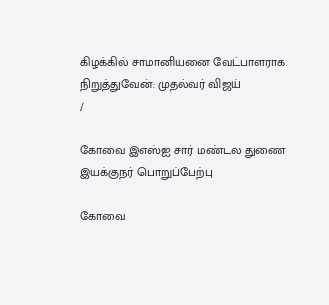கிழக்கில் சாமானியனை வேட்பாளராக நிறுத்துவேன்: முதல்வர் விஜய்
/

கோவை இஎஸ்ஐ சார் மண்டல துணை இயக்குநர் பொறுப்பேற்பு

கோவை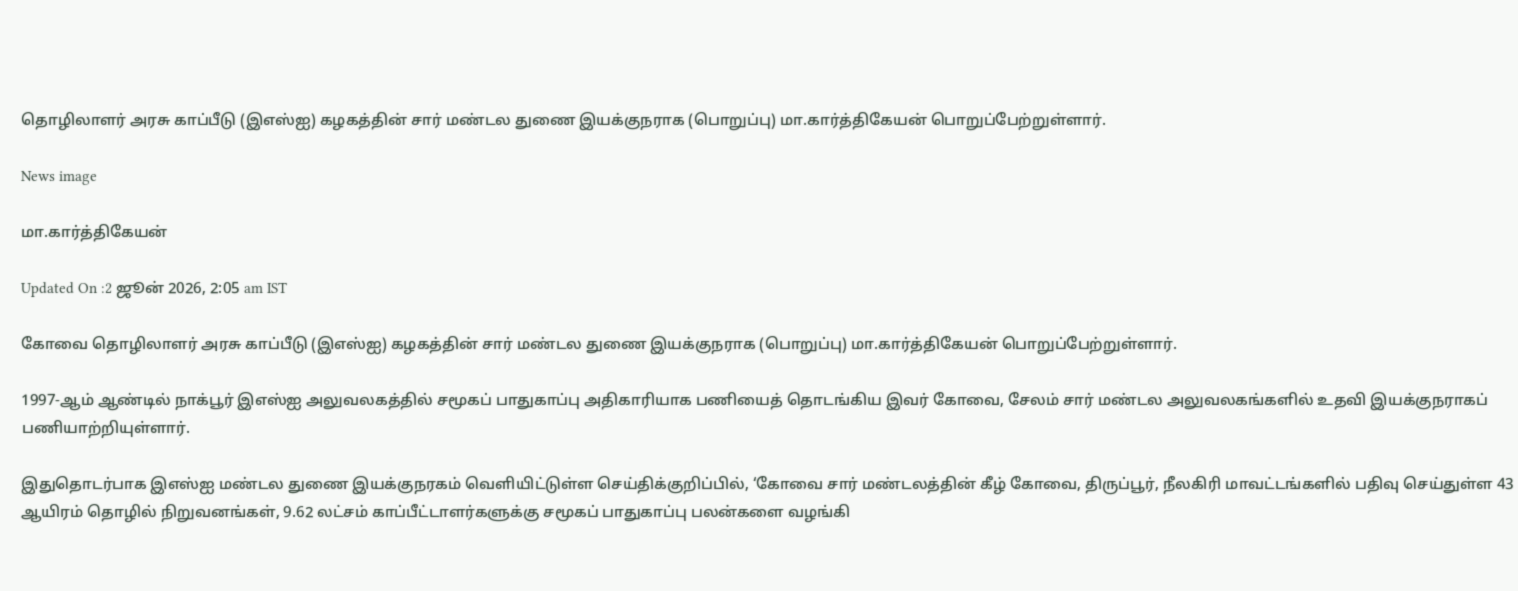தொழிலாளர் அரசு காப்பீடு (இஎஸ்ஐ) கழகத்தின் சார் மண்டல துணை இயக்குநராக (பொறுப்பு) மா.கார்த்திகேயன் பொறுப்பேற்றுள்ளார்.

News image

மா.கார்த்திகேயன்

Updated On :2 ஜூன் 2026, 2:05 am IST

கோவை தொழிலாளர் அரசு காப்பீடு (இஎஸ்ஐ) கழகத்தின் சார் மண்டல துணை இயக்குநராக (பொறுப்பு) மா.கார்த்திகேயன் பொறுப்பேற்றுள்ளார்.

1997-ஆம் ஆண்டில் நாக்பூர் இஎஸ்ஐ அலுவலகத்தில் சமூகப் பாதுகாப்பு அதிகாரியாக பணியைத் தொடங்கிய இவர் கோவை, சேலம் சார் மண்டல அலுவலகங்களில் உதவி இயக்குநராகப் பணியாற்றியுள்ளார்.

இதுதொடர்பாக இஎஸ்ஐ மண்டல துணை இயக்குநரகம் வெளியிட்டுள்ள செய்திக்குறிப்பில், ‘கோவை சார் மண்டலத்தின் கீழ் கோவை, திருப்பூர், நீலகிரி மாவட்டங்களில் பதிவு செய்துள்ள 43 ஆயிரம் தொழில் நிறுவனங்கள், 9.62 லட்சம் காப்பீட்டாளர்களுக்கு சமூகப் பாதுகாப்பு பலன்களை வழங்கி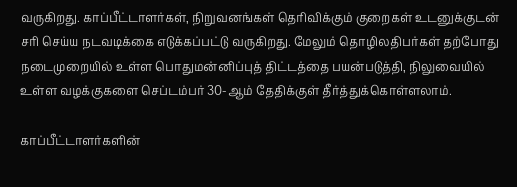வருகிறது. காப்பீட்டாளர்கள், நிறுவனங்கள் தெரிவிக்கும் குறைகள் உடனுக்குடன் சரி செய்ய நடவடிக்கை எடுக்கப்பட்டு வருகிறது. மேலும் தொழிலதிபர்கள் தற்போது நடைமுறையில் உள்ள பொதுமன்னிப்புத் திட்டத்தை பயன்படுத்தி, நிலுவையில் உள்ள வழக்குகளை செப்டம்பர் 30-ஆம் தேதிக்குள் தீர்த்துக்கொள்ளலாம்.

காப்பீட்டாளர்களின்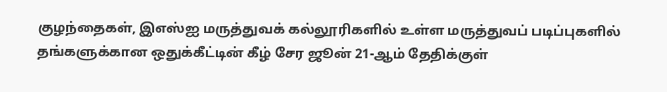குழந்தைகள், இஎஸ்ஐ மருத்துவக் கல்லூரிகளில் உள்ள மருத்துவப் படிப்புகளில் தங்களுக்கான ஒதுக்கீட்டின் கீழ் சேர ஜூன் 21-ஆம் தேதிக்குள்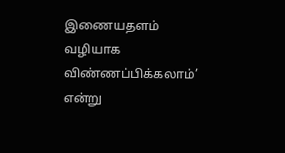இணையதளம் வழியாக விண்ணப்பிக்கலாம்’ என்று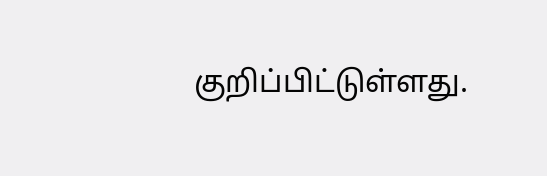குறிப்பிட்டுள்ளது.